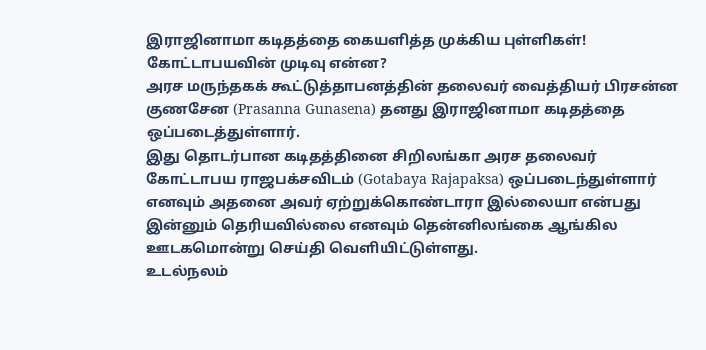இராஜினாமா கடிதத்தை கையளித்த முக்கிய புள்ளிகள்! கோட்டாபயவின் முடிவு என்ன?
அரச மருந்தகக் கூட்டுத்தாபனத்தின் தலைவர் வைத்தியர் பிரசன்ன குணசேன (Prasanna Gunasena) தனது இராஜினாமா கடிதத்தை ஒப்படைத்துள்ளார்.
இது தொடர்பான கடிதத்தினை சிறிலங்கா அரச தலைவர் கோட்டாபய ராஜபக்சவிடம் (Gotabaya Rajapaksa) ஒப்படைந்துள்ளார் எனவும் அதனை அவர் ஏற்றுக்கொண்டாரா இல்லையா என்பது இன்னும் தெரியவில்லை எனவும் தென்னிலங்கை ஆங்கில ஊடகமொன்று செய்தி வெளியிட்டுள்ளது.
உடல்நலம்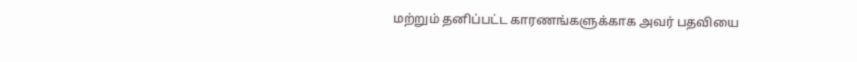மற்றும் தனிப்பட்ட காரணங்களுக்காக அவர் பதவியை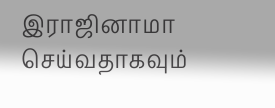இராஜினாமா செய்வதாகவும்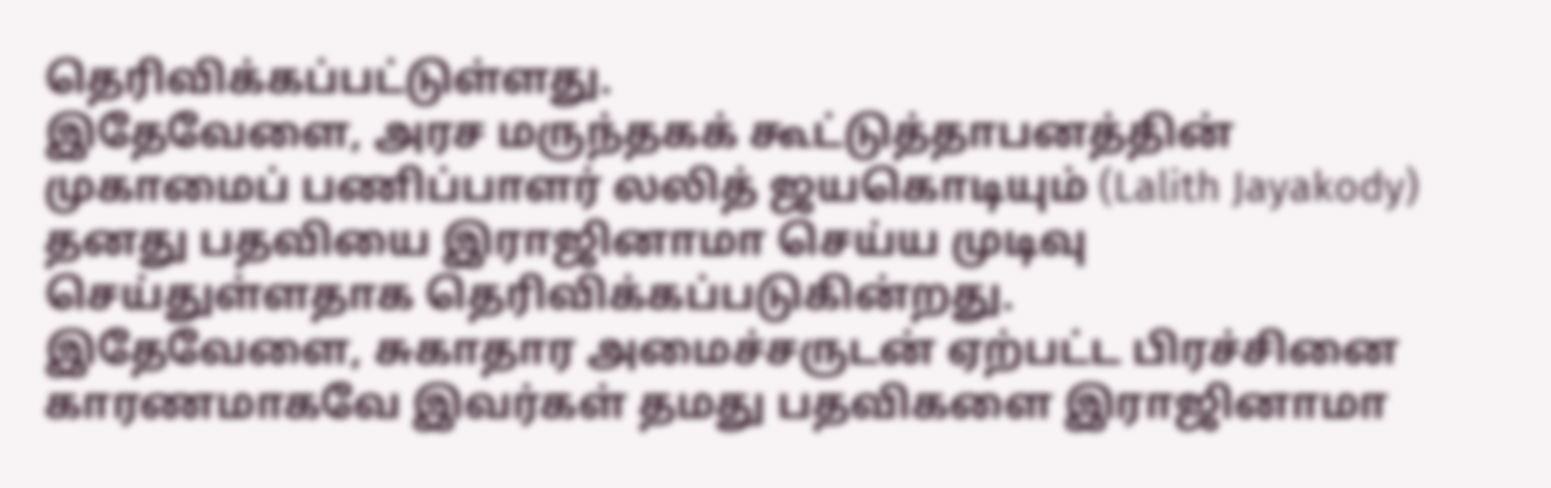தெரிவிக்கப்பட்டுள்ளது.
இதேவேளை, அரச மருந்தகக் கூட்டுத்தாபனத்தின் முகாமைப் பணிப்பாளர் லலித் ஜயகொடியும் (Lalith Jayakody) தனது பதவியை இராஜினாமா செய்ய முடிவு செய்துள்ளதாக தெரிவிக்கப்படுகின்றது.
இதேவேளை, சுகாதார அமைச்சருடன் ஏற்பட்ட பிரச்சினை காரணமாகவே இவர்கள் தமது பதவிகளை இராஜினாமா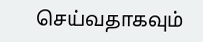செய்வதாகவும்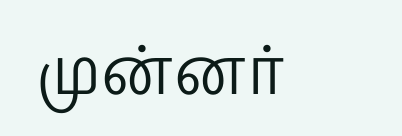முன்னர்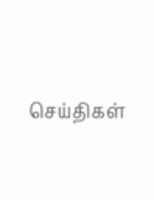செய்திகள்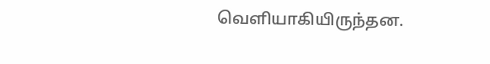வெளியாகியிருந்தன.